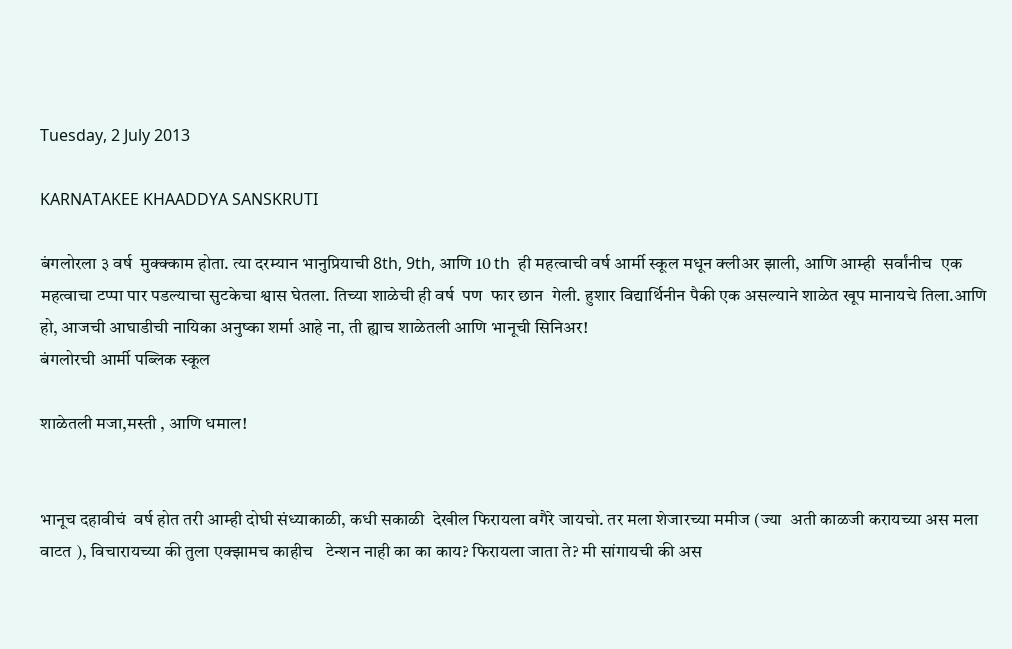Tuesday, 2 July 2013

KARNATAKEE KHAADDYA SANSKRUTI

बंगलोरला ३ वर्ष  मुक्क्काम होता. त्या दरम्यान भानुप्रियाची 8th, 9th, आणि 10 th  ही महत्वाची वर्ष आर्मी स्कूल मधून क्लीअर झाली, आणि आम्ही  सर्वांनीच  एक महत्वाचा टप्पा पार पडल्याचा सुटकेचा श्वास घेतला. तिच्या शाळेची ही वर्ष  पण  फार छान  गेली. हुशार विद्यार्थिनीन पैकी एक असल्याने शाळेत खूप मानायचे तिला.आणि हो, आजची आघाडीची नायिका अनुष्का शर्मा आहे ना, ती ह्याच शाळेतली आणि भानूची सिनिअर!
बंगलोरची आर्मी पब्लिक स्कूल

शाळेतली मजा,मस्ती , आणि धमाल!


भानूच दहावीचं  वर्ष होत तरी आम्ही दोघी संध्याकाळी, कधी सकाळी  देखील फिरायला वगैरे जायचो. तर मला शेजारच्या ममीज (ज्या  अती काळजी करायच्या अस मला वाटत ), विचारायच्या की तुला एक्झामच काहीच   टेन्शन नाही का का काय? फिरायला जाता ते? मी सांगायची की अस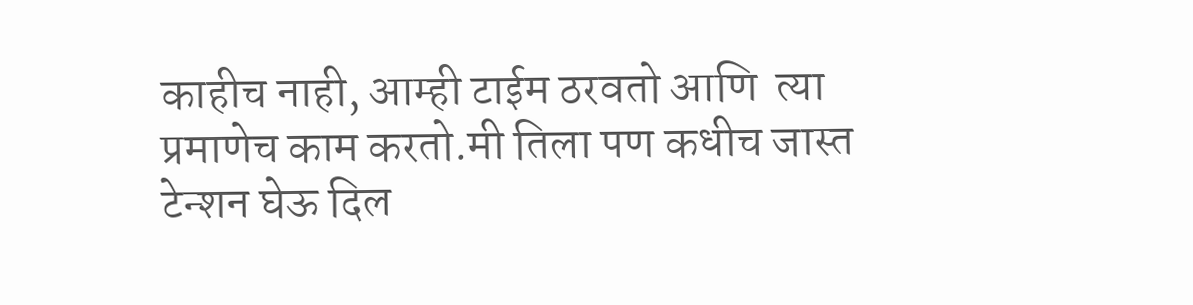काहीच नाही, आम्ही टाईम ठरवतो आणि  त्या प्रमाणेच काम करतो.मी तिला पण कधीच जास्त टेन्शन घेऊ दिल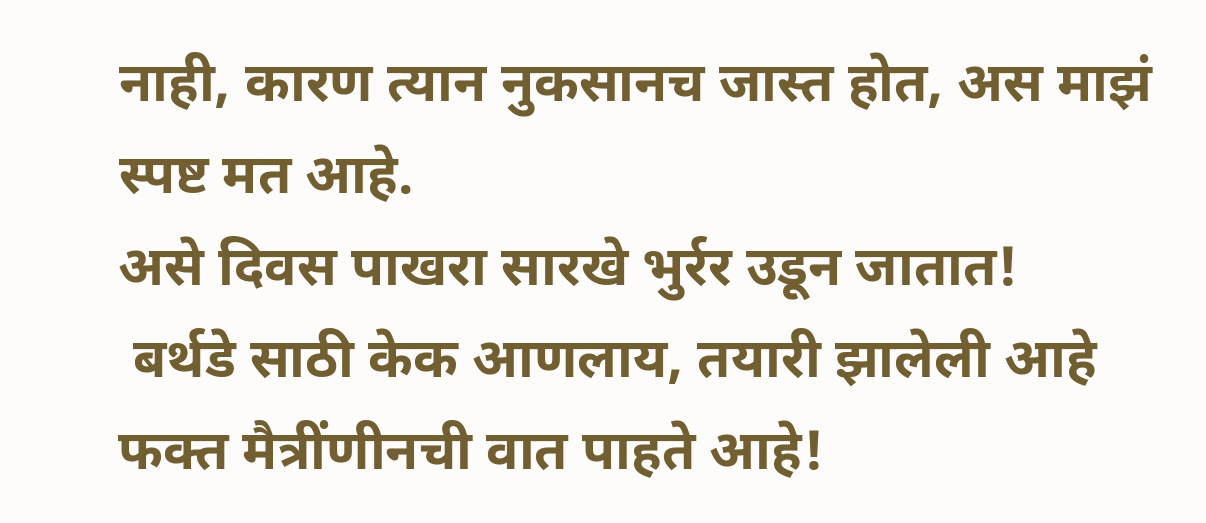नाही, कारण त्यान नुकसानच जास्त होत, अस माझं  स्पष्ट मत आहे.
असे दिवस पाखरा सारखे भुर्रर उडून जातात!
 बर्थडे साठी केक आणलाय, तयारी झालेली आहे फक्त मैत्रींणीनची वात पाहते आहे!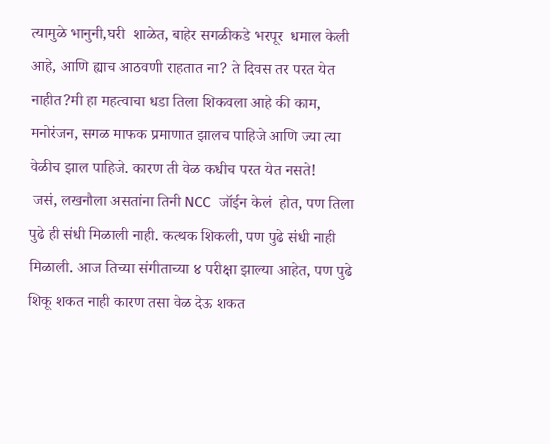त्यामुळे भानुनी,घरी  शाळेत, बाहेर सगळीकडे भरपूर  धमाल केली आहे, आणि ह्याच आठवणी राहतात ना? ते दिवस तर परत येत नाहीत?मी हा महत्वाचा धडा तिला शिकवला आहे की काम, मनोरंजन, सगळ माफक प्रमाणात झालच पाहिजे आणि ज्या त्या वेळीच झाल पाहिजे. कारण ती वेळ कधीच परत येत नसते!
 जसं, लखनौला असतांना तिनी NCC  जॉईन केलं  होत, पण तिला पुढे ही संधी मिळाली नाही. कत्थक शिकली, पण पुढे संधी नाही मिळाली. आज तिच्या संगीताच्या ४ परीक्षा झाल्या आहेत, पण पुढे शिकू शकत नाही कारण तसा वेळ देऊ शकत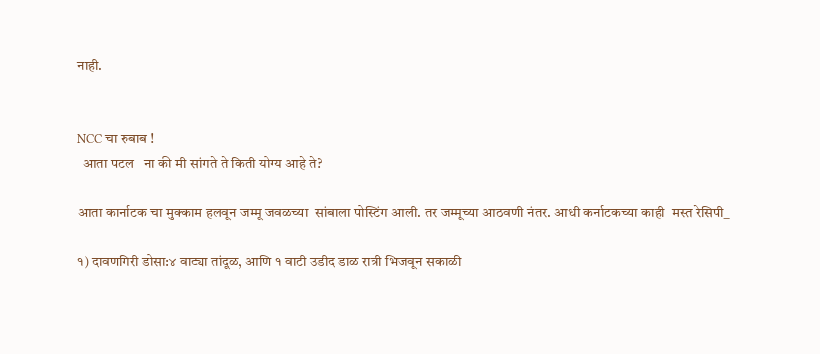नाही.


NCC चा रुबाब !
  आता पटल   ना की मी सांगते ते किती योग्य आहे ते?

आता कार्नाटक चा मुक्काम हलवून जम्मू जवळच्या  सांबाला पोस्टिंग आली. तर जम्मूच्या आठवणी नंतर. आधी कर्नाटकच्या काही  मस्त रेसिपी_

१) दावणगिरी डोसा:४ वाट्या तांदूळ, आणि १ वाटी उडीद डाळ रात्री भिजवून सकाळी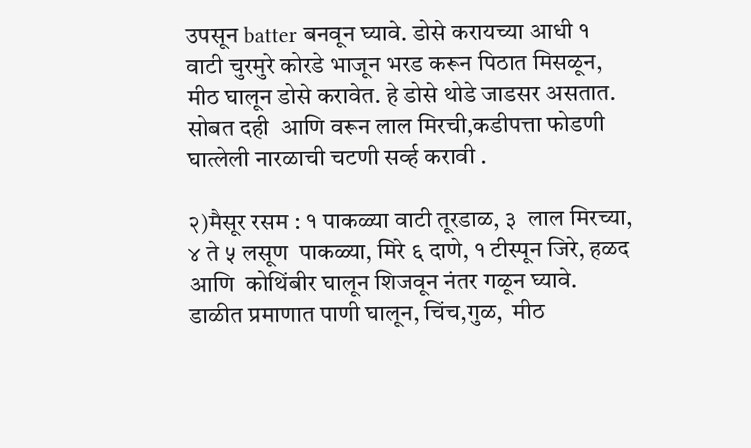उपसून batter बनवून घ्यावे. डोसे करायच्या आधी १ वाटी चुरमुरे कोरडे भाजून भरड करून पिठात मिसळून, मीठ घालून डोसे करावेत. हे डोसे थोडे जाडसर असतात. सोबत दही  आणि वरून लाल मिरची,कडीपत्ता फोडणी घात्लेली नारळाची चटणी सर्व्ह करावी .

२)मैसूर रसम : १ पाकळ्या वाटी तूरडाळ, ३  लाल मिरच्या, ४ ते ५ लसूण  पाकळ्या, मिरे ६ दाणे, १ टीस्पून जिरे, हळद आणि  कोथिंबीर घालून शिजवून नंतर गळून घ्यावे. डाळीत प्रमाणात पाणी घालून, चिंच,गुळ,  मीठ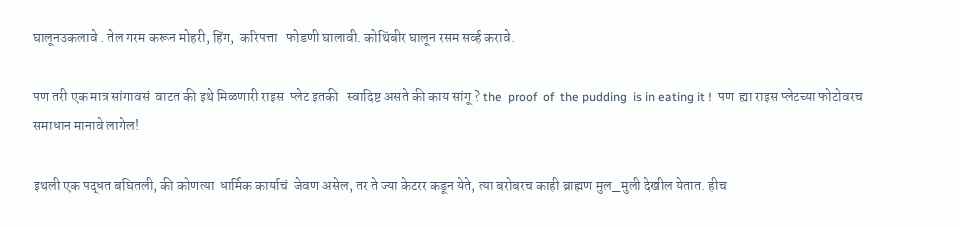घालूनउकलावे . तेल गरम करून मोहरी, हिंग,  करिपत्ता   फोडणी घालावी. कोथिंबीर घालून रसम सर्व्ह करावे.

पण तरी एक मात्र सांगावसं  वाटत की इथे मिळणारी राइस  प्लेट इतकी   स्वादिष्ट असते की काय सांगू ? the  proof  of  the pudding  is in eating it !  पण  ह्या राइस प्लेटच्या फोटोवरच समाधान मानावे लागेल!

इथली एक पद्धत बघितली, की कोणत्या  धार्मिक कार्याचं  जेवण असेल, तर ते ज्या केटरर कडून येते, त्या बरोबरच काही ब्राह्मण मुल_मुली देखील येतात. हीच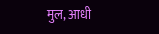मुल, आधी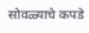सोवळ्याचे कपडे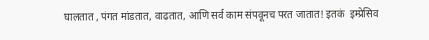घालतात , पंगत मांडतात, वाढतात, आणि सर्व काम संपवूनच परत जातात! इतकं  इम्प्रेसिव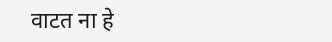वाटत ना हे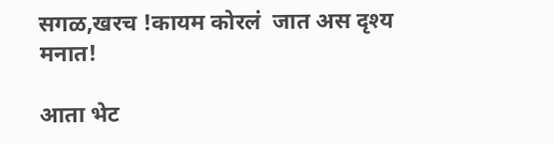सगळ,खरच !कायम कोरलं  जात अस दृश्य मनात!

आता भेट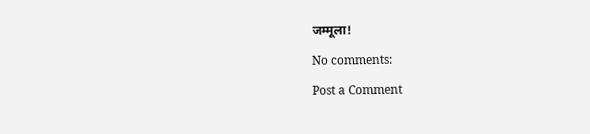जम्मूला!

No comments:

Post a Comment